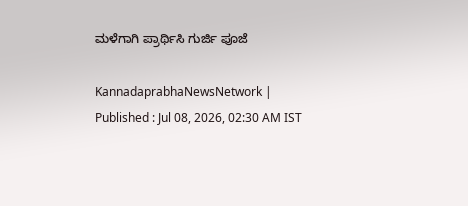ಮಳೆಗಾಗಿ ಪ್ರಾರ್ಥಿಸಿ ಗುರ್ಜಿ ಪೂಜೆ

KannadaprabhaNewsNetwork |
Published : Jul 08, 2026, 02:30 AM IST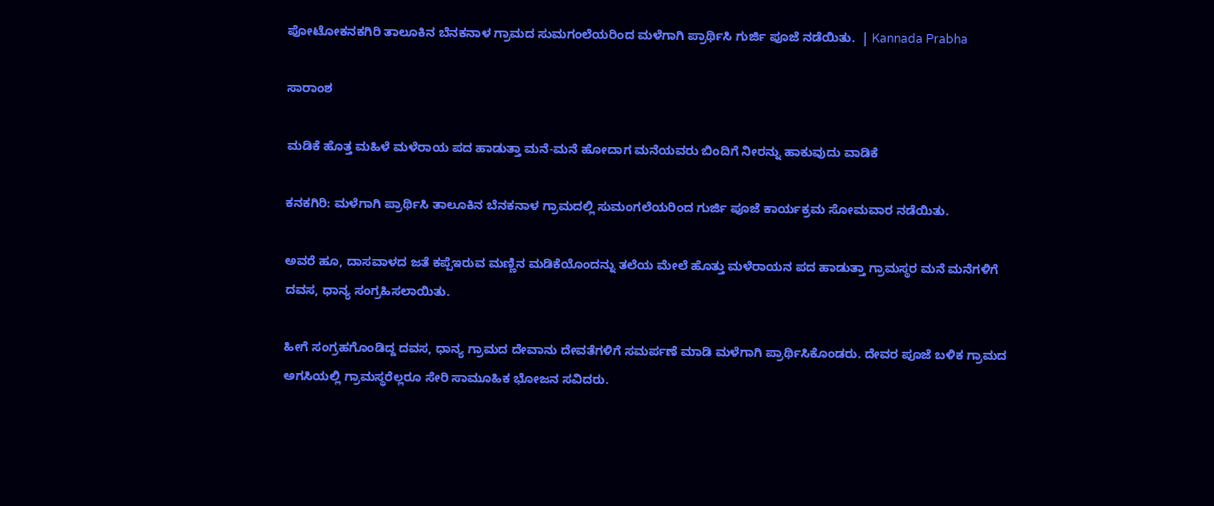ಪೋಟೋಕನಕಗಿರಿ ತಾಲೂಕಿನ ಬೆನಕನಾಳ ಗ್ರಾಮದ ಸುಮಗಂಲೆಯರಿಂದ ಮಳೆಗಾಗಿ ಪ್ರಾರ್ಥಿಸಿ ಗುರ್ಜಿ ಪೂಜೆ ನಡೆಯಿತು.  | Kannada Prabha

ಸಾರಾಂಶ

ಮಡಿಕೆ ಹೊತ್ತ ಮಹಿಳೆ ಮಳೆರಾಯ ಪದ ಹಾಡುತ್ತಾ ಮನೆ-ಮನೆ ಹೋದಾಗ ಮನೆಯವರು ಬಿಂದಿಗೆ ನೀರನ್ನು ಹಾಕುವುದು ವಾಡಿಕೆ

ಕನಕಗಿರಿ: ಮಳೆಗಾಗಿ ಪ್ರಾರ್ಥಿಸಿ ತಾಲೂಕಿನ ಬೆನಕನಾಳ ಗ್ರಾಮದಲ್ಲಿ ಸುಮಂಗಲೆಯರಿಂದ ಗುರ್ಜಿ ಪೂಜೆ ಕಾರ್ಯಕ್ರಮ ಸೋಮವಾರ ನಡೆಯಿತು.

ಅವರೆ ಹೂ, ದಾಸವಾಳದ ಜತೆ ಕಪ್ಪೆಇರುವ ಮಣ್ಣಿನ ಮಡಿಕೆಯೊಂದನ್ನು ತಲೆಯ ಮೇಲೆ ಹೊತ್ತು ಮಳೆರಾಯನ ಪದ ಹಾಡುತ್ತಾ ಗ್ರಾಮಸ್ಥರ ಮನೆ ಮನೆಗಳಿಗೆ ದವಸ, ಧಾನ್ಯ ಸಂಗ್ರಹಿಸಲಾಯಿತು.

ಹೀಗೆ ಸಂಗ್ರಹಗೊಂಡಿದ್ದ ದವಸ, ಧಾನ್ಯ ಗ್ರಾಮದ ದೇವಾನು ದೇವತೆಗಳಿಗೆ ಸಮರ್ಪಣೆ ಮಾಡಿ ಮಳೆಗಾಗಿ ಪ್ರಾರ್ಥಿಸಿಕೊಂಡರು. ದೇವರ ಪೂಜೆ ಬಳಿಕ ಗ್ರಾಮದ ಅಗಸಿಯಲ್ಲಿ ಗ್ರಾಮಸ್ಥರೆಲ್ಲರೂ ಸೇರಿ ಸಾಮೂಹಿಕ ಭೋಜನ ಸವಿದರು.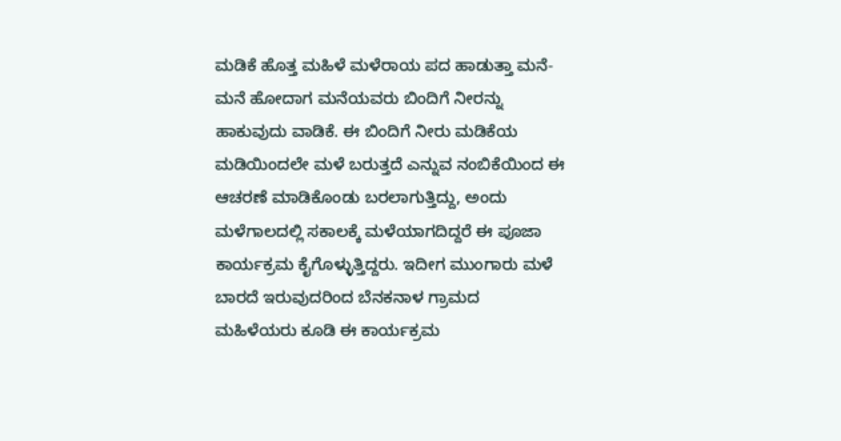ಮಡಿಕೆ ಹೊತ್ತ ಮಹಿಳೆ ಮಳೆರಾಯ ಪದ ಹಾಡುತ್ತಾ ಮನೆ-ಮನೆ ಹೋದಾಗ ಮನೆಯವರು ಬಿಂದಿಗೆ ನೀರನ್ನು ಹಾಕುವುದು ವಾಡಿಕೆ. ಈ ಬಿಂದಿಗೆ ನೀರು ಮಡಿಕೆಯ ಮಡಿಯಿಂದಲೇ ಮಳೆ ಬರುತ್ತದೆ ಎನ್ನುವ ನಂಬಿಕೆಯಿಂದ ಈ ಆಚರಣೆ ಮಾಡಿಕೊಂಡು ಬರಲಾಗುತ್ತಿದ್ದು, ಅಂದು ಮಳೆಗಾಲದಲ್ಲಿ ಸಕಾಲಕ್ಕೆ ಮಳೆಯಾಗದಿದ್ದರೆ ಈ ಪೂಜಾ ಕಾರ್ಯಕ್ರಮ ಕೈಗೊಳ್ಳುತ್ತಿದ್ದರು. ಇದೀಗ ಮುಂಗಾರು ಮಳೆ ಬಾರದೆ ಇರುವುದರಿಂದ ಬೆನಕನಾಳ ಗ್ರಾಮದ ಮಹಿಳೆಯರು ಕೂಡಿ ಈ ಕಾರ್ಯಕ್ರಮ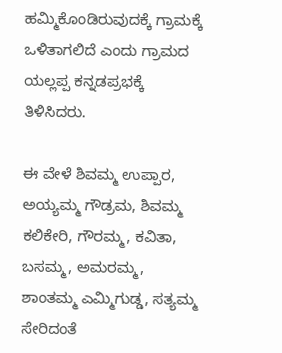ಹಮ್ಮಿಕೊಂಡಿರುವುದಕ್ಕೆ ಗ್ರಾಮಕ್ಕೆ ಒಳಿತಾಗಲಿದೆ ಎಂದು ಗ್ರಾಮದ ಯಲ್ಲಪ್ಪ ಕನ್ನಡಪ್ರಭಕ್ಕೆ ತಿಳಿಸಿದರು.

ಈ ವೇಳೆ ಶಿವಮ್ಮ ಉಪ್ಪಾರ, ಅಯ್ಯಮ್ಮ ಗೌಡ್ರಮ, ಶಿವಮ್ಮ ಕಲಿಕೇರಿ, ಗೌರಮ್ಮ, ಕವಿತಾ, ಬಸಮ್ಮ, ಅಮರಮ್ಮ, ಶಾಂತಮ್ಮ ಎಮ್ಮಿಗುಡ್ಡ, ಸತ್ಯಮ್ಮ ಸೇರಿದಂತೆ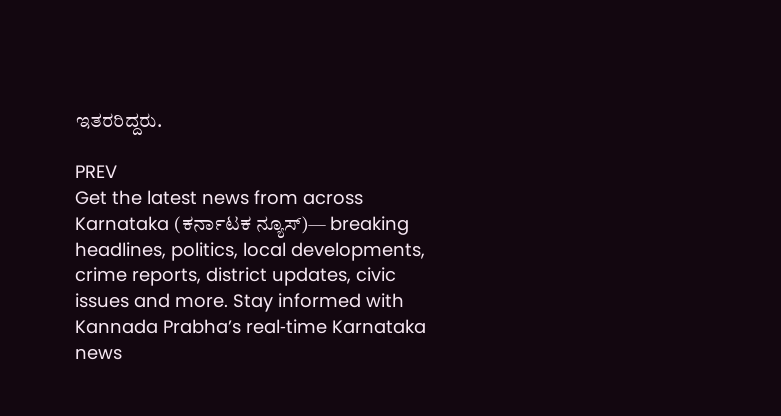ಇತರರಿದ್ದರು.

PREV
Get the latest news from across Karnataka (ಕರ್ನಾಟಕ ನ್ಯೂಸ್)— breaking headlines, politics, local developments, crime reports, district updates, civic issues and more. Stay informed with Kannada Prabha’s real‑time Karnataka news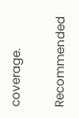coverage.

Recommended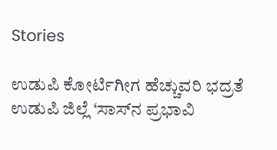Stories

ಉಡುಪಿ ಕೋರ್ಟಿಗೀಗ ಹೆಚ್ಚುವರಿ ಭದ್ರತೆ
ಉಡುಪಿ ಜಿಲ್ಲೆ ‘ಸಾಸ್‌ನ ಪ್ರಭಾವಿ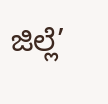ಜಿಲ್ಲೆ’